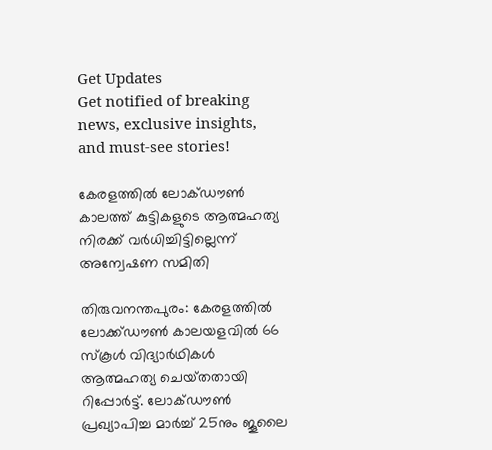Get Updates
Get notified of breaking news, exclusive insights, and must-see stories!

കേരളത്തില്‍ ലോക്‌ഡൗണ്‍ കാലത്ത് കുട്ടികളുടെ ആത്മഹത്യ നിരക്ക്‌ വര്‍ധിച്ചിട്ടില്ലെന്ന്‌ അന്വേഷണ സമിതി

തിരുവനന്തപുരം: കേരളത്തില്‍ ലോക്ക്‌ഡൗണ്‍ കാലയളവില്‍ 66 സ്‌കൂള്‍ വിദ്യാര്‍ഥികള്‍ ആത്മഹത്യ ചെയ്‌തതായി റിപ്പോര്‍ട്ട്‌. ലോക്‌ഡൗണ്‍ പ്രഖ്യാപിച്ച മാര്‍ച്ച്‌ 25നും ജൂലൈ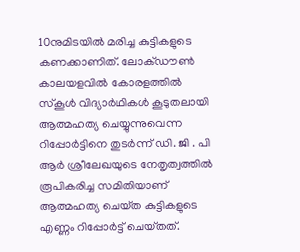10നുമിടയില്‍ മരിച്ച കുട്ടികളുടെ കണക്കാണിത്‌. ലോക്‌ഡൗണ്‍ കാലയളവില്‍ കോരളത്തില്‍ സ്‌കൂള്‍ വിദ്യാര്‍ഥികള്‍ കൂടുതലായി ആത്മഹത്യ ചെയ്യുന്നുവെന്ന റിപ്പോര്‍ട്ടിനെ തുടര്‍ന്ന്‌ ഡി. ജി . പി ആര്‍ ശ്രീലേഖയുടെ നേതൃത്വത്തില്‍ രൂപികരിച്ച സമിതിയാണ്‌ ആത്മഹത്യ ചെയ്‌ത കുട്ടികളുടെ എണ്ണം റിപ്പോര്‍ട്ട്‌ ചെയ്‌തത്‌.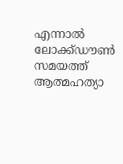എന്നാല്‍ ലോക്ക്‌ഡൗണ്‍ സമയത്ത്‌ ആത്മഹത്യാ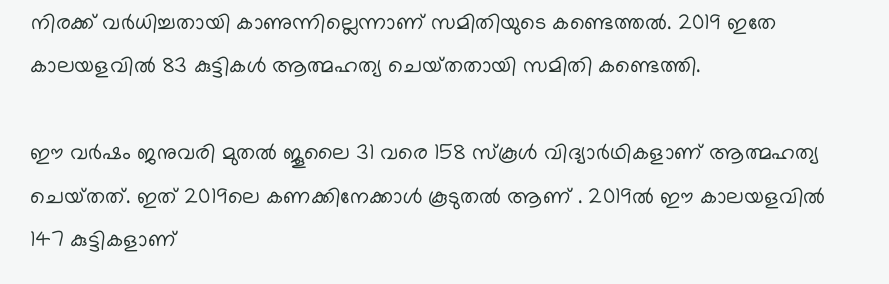നിരക്ക്‌ വര്‍ധിച്ചതായി കാണുന്നില്ലെന്നാണ്‌ സമിതിയുടെ കണ്ടെത്തല്‍. 2019 ഇതേ കാലയളവില്‍ 83 കുട്ടികള്‍ ആത്മഹത്യ ചെയ്‌തതായി സമിതി കണ്ടെത്തി.

ഈ വര്‍ഷം ജനുവരി മുതല്‍ ജൂലൈ 31 വരെ 158 സ്‌കൂള്‍ വിദ്യാര്‍ഥികളാണ്‌ ആത്മഹത്യ ചെയ്‌തത്‌. ഇത്‌ 2019ലെ കണക്കിനേക്കാള്‍ കൂടുതല്‍ ആണ്‌ . 2019ല്‍ ഈ കാലയളവില്‍ 147 കുട്ടികളാണ്‌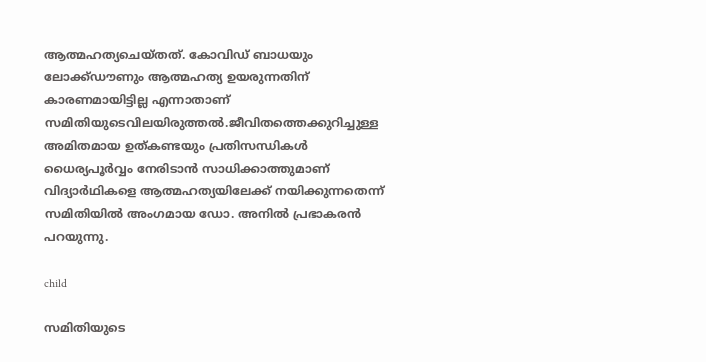ആത്മഹത്യചെയ്‌തത്‌. കോവിഡ്‌ ബാധയും ലോക്ക്‌ഡൗണും ആത്മഹത്യ ഉയരുന്നതിന്‌ കാരണമായിട്ടില്ല എന്നാതാണ്‌ സമിതിയുടെവിലയിരുത്തല്‍.ജീവിതത്തെക്കുറിച്ചുള്ള അമിതമായ ഉത്‌കണ്ടയും പ്രതിസന്ധികള്‍ ധൈര്യപൂര്‍വ്വം നേരിടാന്‍ സാധിക്കാത്തുമാണ്‌ വിദ്യാര്‍ഥികളെ ആത്മഹത്യയിലേക്ക്‌ നയിക്കുന്നതെന്ന്‌ സമിതിയില്‍ അംഗമായ ഡോ. അനില്‍ പ്രഭാകരന്‍ പറയുന്നു.

child

സമിതിയുടെ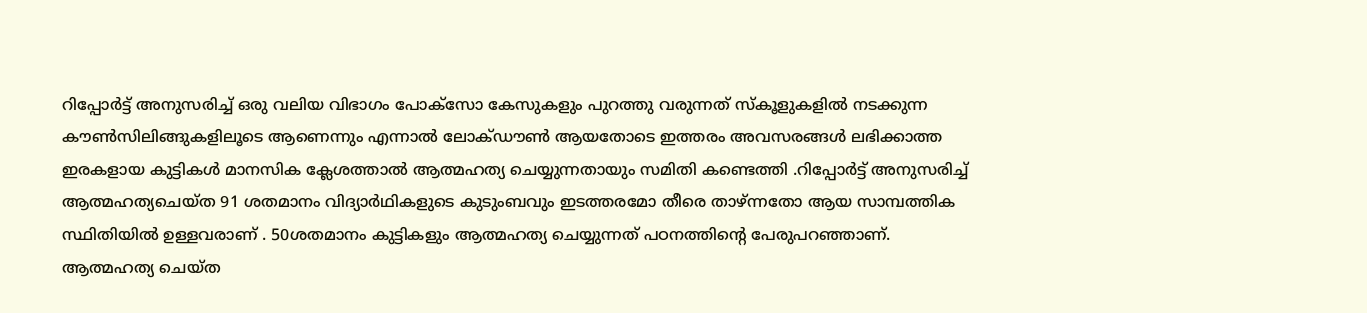റിപ്പോര്‍ട്ട്‌ അനുസരിച്ച്‌ ഒരു വലിയ വിഭാഗം പോക്‌സോ കേസുകളും പുറത്തു വരുന്നത്‌ സ്‌കൂളുകളില്‍ നടക്കുന്ന കൗണ്‍സിലിങ്ങുകളിലൂടെ ആണെന്നും എന്നാല്‍ ലോക്‌ഡൗണ്‍ ആയതോടെ ഇത്തരം അവസരങ്ങള്‍ ലഭിക്കാത്ത ഇരകളായ കുട്ടികള്‍ മാനസിക ക്ലേശത്താല്‍ ആത്മഹത്യ ചെയ്യുന്നതായും സമിതി കണ്ടെത്തി .റിപ്പോര്‍ട്ട്‌ അനുസരിച്ച്‌ ആത്മഹത്യചെയ്‌ത 91 ശതമാനം വിദ്യാര്‍ഥികളുടെ കുടുംബവും ഇടത്തരമോ തീരെ താഴ്‌ന്നതോ ആയ സാമ്പത്തിക സ്ഥിതിയില്‍ ഉള്ളവരാണ്‌ . 50ശതമാനം കുട്ടികളും ആത്മഹത്യ ചെയ്യുന്നത്‌ പഠനത്തിന്റെ പേരുപറഞ്ഞാണ്‌. ആത്മഹത്യ ചെയ്‌ത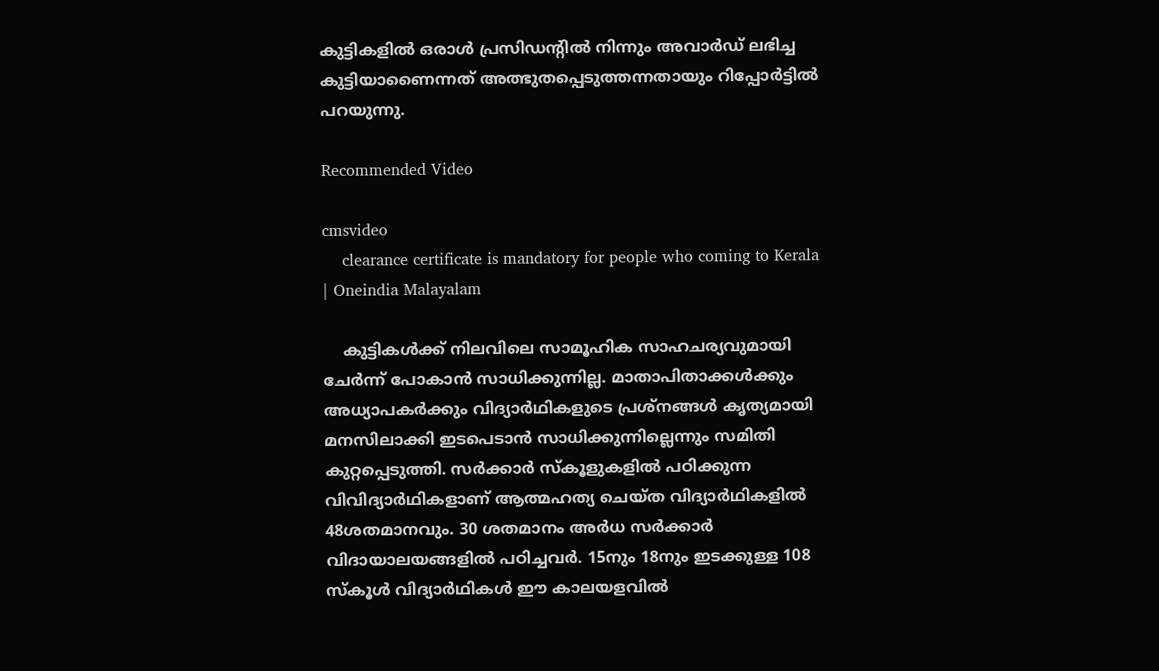കുട്ടികളില്‍ ഒരാള്‍ പ്രസിഡന്റില്‍ നിന്നും അവാര്‍ഡ്‌ ലഭിച്ച കുട്ടിയാണൈന്നത്‌ അത്ഭുതപ്പെടുത്തന്നതായും റിപ്പോര്‍ട്ടില്‍ പറയുന്നു.

Recommended Video

cmsvideo
    clearance certificate is mandatory for people who coming to Kerala | Oneindia Malayalam

    കുട്ടികള്‍ക്ക്‌ നിലവിലെ സാമൂഹിക സാഹചര്യവുമായി ചേര്‍ന്ന്‌ പോകാന്‍ സാധിക്കുന്നില്ല. മാതാപിതാക്കള്‍ക്കും അധ്യാപകര്‍ക്കും വിദ്യാര്‍ഥികളുടെ പ്രശ്‌നങ്ങള്‍ കൃത്യമായി മനസിലാക്കി ഇടപെടാന്‍ സാധിക്കുന്നില്ലെന്നും സമിതി കുറ്റപ്പെടുത്തി. സര്‍ക്കാര്‍ സ്‌കൂളുകളില്‍ പഠിക്കുന്ന വിവിദ്യാര്‍ഥികളാണ്‌ ആത്മഹത്യ ചെയ്‌ത വിദ്യാര്‍ഥികളില്‍ 48ശതമാനവും. 30 ശതമാനം അര്‍ധ സര്‍ക്കാര്‍ വിദായാലയങ്ങളില്‍ പഠിച്ചവര്‍. 15നും 18നും ഇടക്കുള്ള 108 സ്‌കൂള്‍ വിദ്യാര്‍ഥികള്‍ ഈ കാലയളവില്‍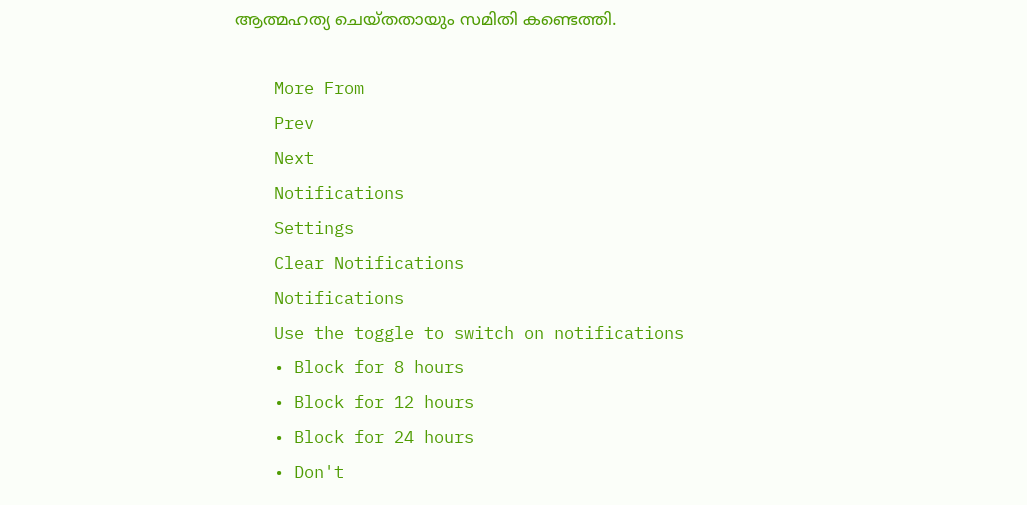ആത്മഹത്യ ചെയ്‌തതായും സമിതി കണ്ടെത്തി.

    More From
    Prev
    Next
    Notifications
    Settings
    Clear Notifications
    Notifications
    Use the toggle to switch on notifications
    • Block for 8 hours
    • Block for 12 hours
    • Block for 24 hours
    • Don't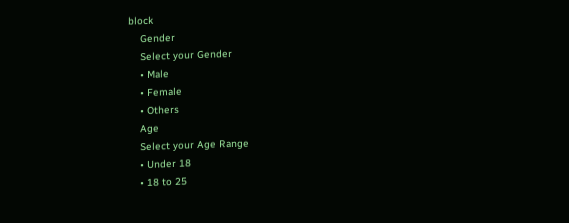block
    Gender
    Select your Gender
    • Male
    • Female
    • Others
    Age
    Select your Age Range
    • Under 18
    • 18 to 25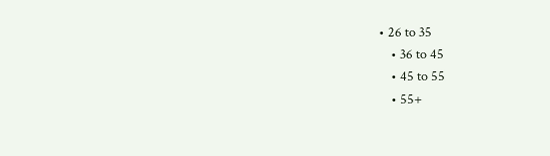• 26 to 35
    • 36 to 45
    • 45 to 55
    • 55+